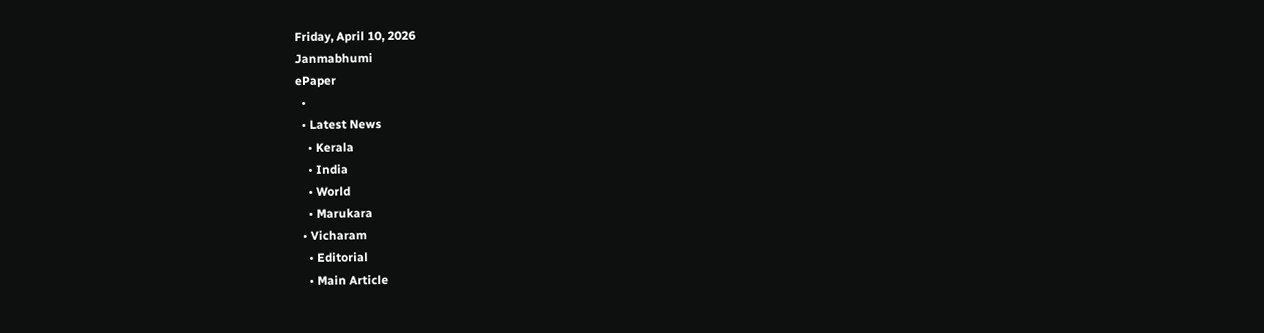Friday, April 10, 2026
Janmabhumi
ePaper
  •
  • Latest News
    • Kerala
    • India
    • World
    • Marukara
  • Vicharam
    • Editorial
    • Main Article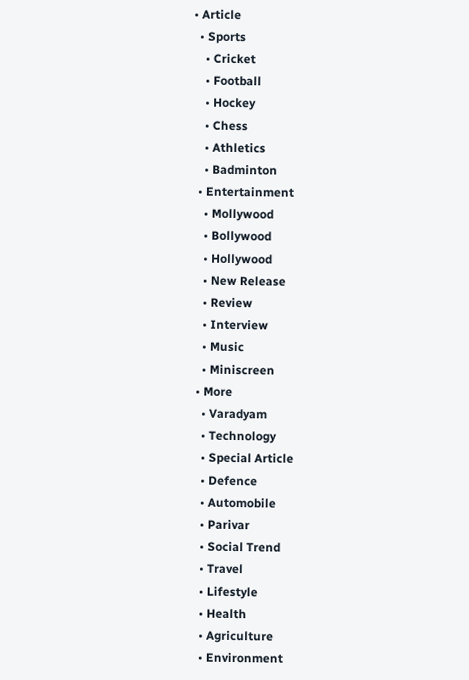• Article
  • Sports
    • Cricket
    • Football
    • Hockey
    • Chess
    • Athletics
    • Badminton
  • Entertainment
    • Mollywood
    • Bollywood
    • Hollywood
    • New Release
    • Review
    • Interview
    • Music
    • Miniscreen
  • More
    • Varadyam
    • Technology
    • Special Article
    • Defence
    • Automobile
    • Parivar
    • Social Trend
    • Travel
    • Lifestyle
    • Health
    • Agriculture
    • Environment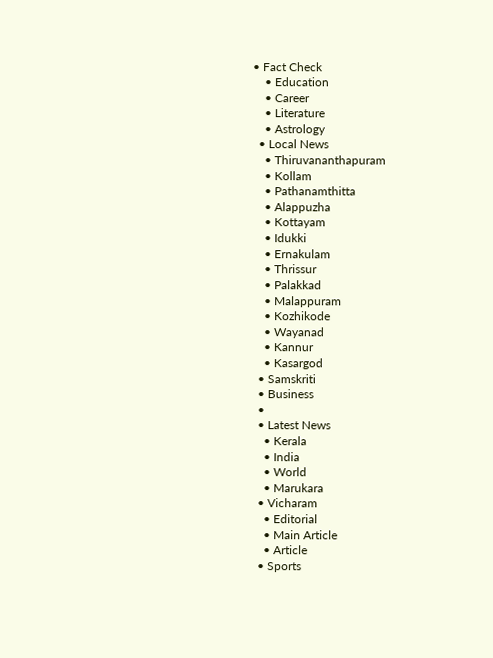• Fact Check
    • Education
    • Career
    • Literature
    • Astrology
  • Local News
    • Thiruvananthapuram
    • Kollam
    • Pathanamthitta
    • Alappuzha
    • Kottayam
    • Idukki
    • Ernakulam
    • Thrissur
    • Palakkad
    • Malappuram
    • Kozhikode
    • Wayanad
    • Kannur
    • Kasargod
  • Samskriti
  • Business
  •
  • Latest News
    • Kerala
    • India
    • World
    • Marukara
  • Vicharam
    • Editorial
    • Main Article
    • Article
  • Sports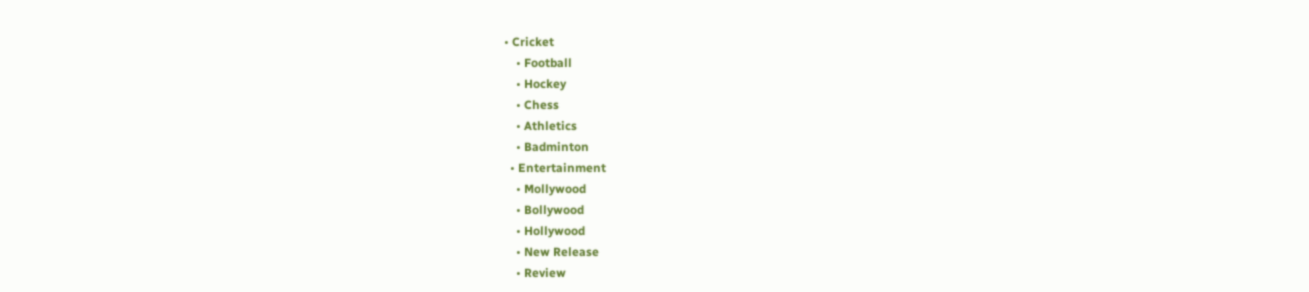• Cricket
    • Football
    • Hockey
    • Chess
    • Athletics
    • Badminton
  • Entertainment
    • Mollywood
    • Bollywood
    • Hollywood
    • New Release
    • Review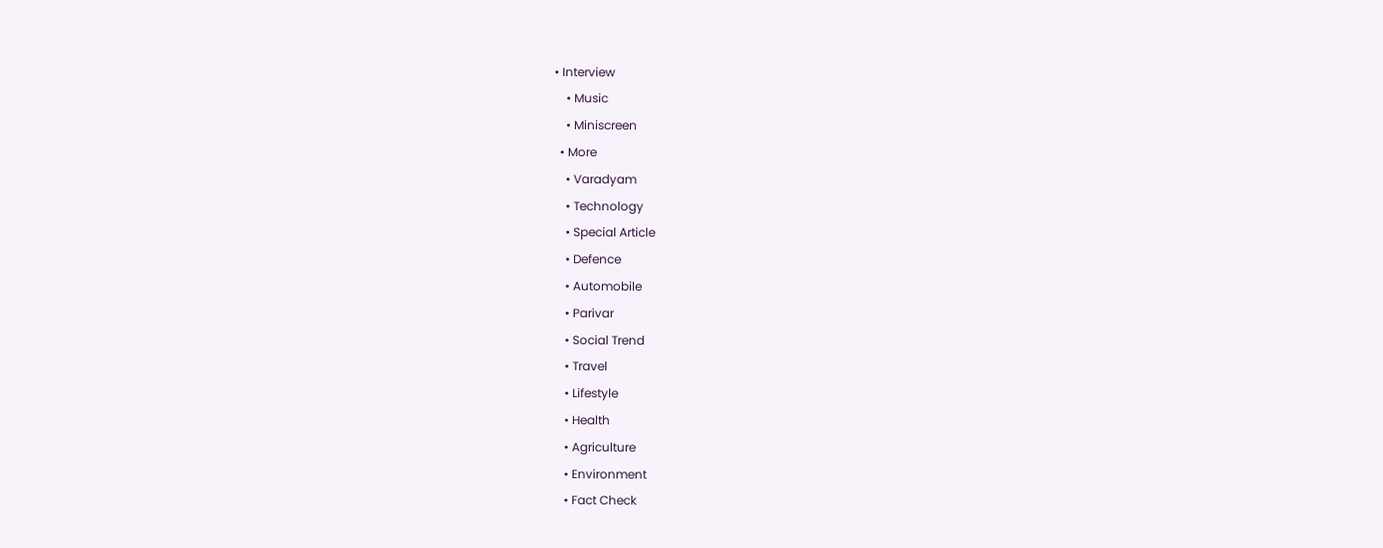• Interview
    • Music
    • Miniscreen
  • More
    • Varadyam
    • Technology
    • Special Article
    • Defence
    • Automobile
    • Parivar
    • Social Trend
    • Travel
    • Lifestyle
    • Health
    • Agriculture
    • Environment
    • Fact Check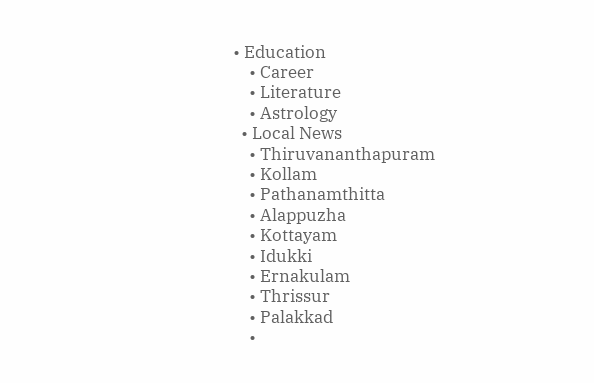• Education
    • Career
    • Literature
    • Astrology
  • Local News
    • Thiruvananthapuram
    • Kollam
    • Pathanamthitta
    • Alappuzha
    • Kottayam
    • Idukki
    • Ernakulam
    • Thrissur
    • Palakkad
    •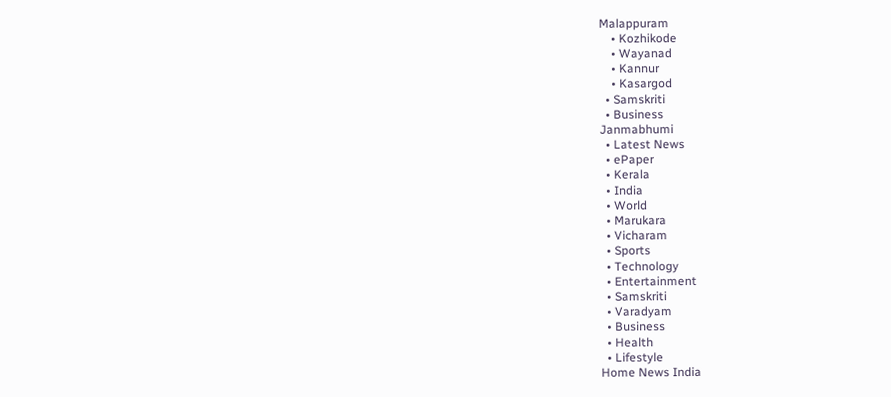Malappuram
    • Kozhikode
    • Wayanad
    • Kannur
    • Kasargod
  • Samskriti
  • Business
Janmabhumi
  • Latest News
  • ePaper
  • Kerala
  • India
  • World
  • Marukara
  • Vicharam
  • Sports
  • Technology
  • Entertainment
  • Samskriti
  • Varadyam
  • Business
  • Health
  • Lifestyle
Home News India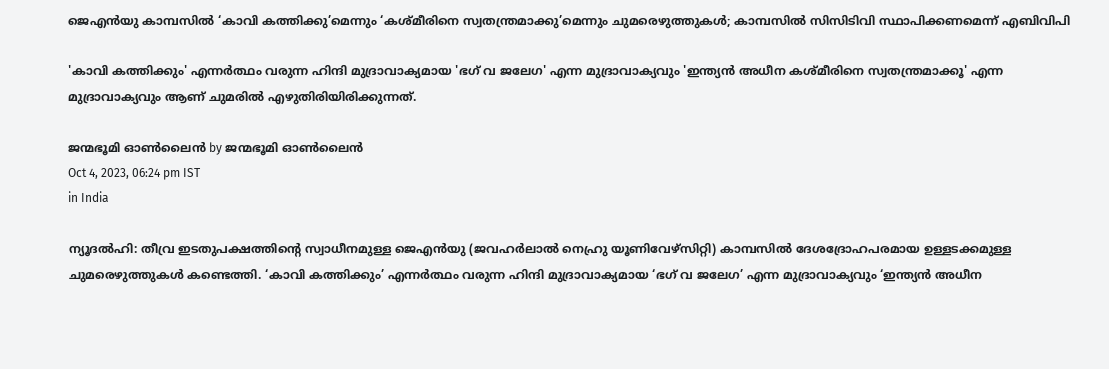ജെഎന്‍യു കാമ്പസില്‍ ‘കാവി കത്തിക്കു’മെന്നും ‘കശ്മീരിനെ സ്വതന്ത്രമാക്കു’മെന്നും ചുമരെഴുത്തുകള്‍; കാമ്പസില്‍ സിസിടിവി സ്ഥാപിക്കണമെന്ന് എബിവിപി

'കാവി കത്തിക്കും' എന്നര്‍ത്ഥം വരുന്ന ഹിന്ദി മുദ്രാവാക്യമായ 'ഭഗ് വ ജലേഗ' എന്ന മുദ്രാവാക്യവും 'ഇന്ത്യന്‍ അധീന കശ്മീരിനെ സ്വതന്ത്രമാക്കൂ' എന്ന മുദ്രാവാക്യവും ആണ് ചുമരില്‍ എഴുതിരിയിരിക്കുന്നത്.

ജന്മഭൂമി ഓണ്‍ലൈന്‍ by ജന്മഭൂമി ഓണ്‍ലൈന്‍
Oct 4, 2023, 06:24 pm IST
in India

ന്യൂദല്‍ഹി: തീവ്ര ഇടതുപക്ഷത്തിന്റെ സ്വാധീനമുള്ള ജെഎന്‍യു (ജവഹര്‍ലാല്‍ നെഹ്രു യൂണിവേഴ്സിറ്റി) കാമ്പസില്‍ ദേശദ്രോഹപരമായ ഉള്ളടക്കമുള്ള ചുമരെഴുത്തുകള്‍ കണ്ടെത്തി. ‘കാവി കത്തിക്കും’ എന്നര്‍ത്ഥം വരുന്ന ഹിന്ദി മുദ്രാവാക്യമായ ‘ഭഗ് വ ജലേഗ’ എന്ന മുദ്രാവാക്യവും ‘ഇന്ത്യന്‍ അധീന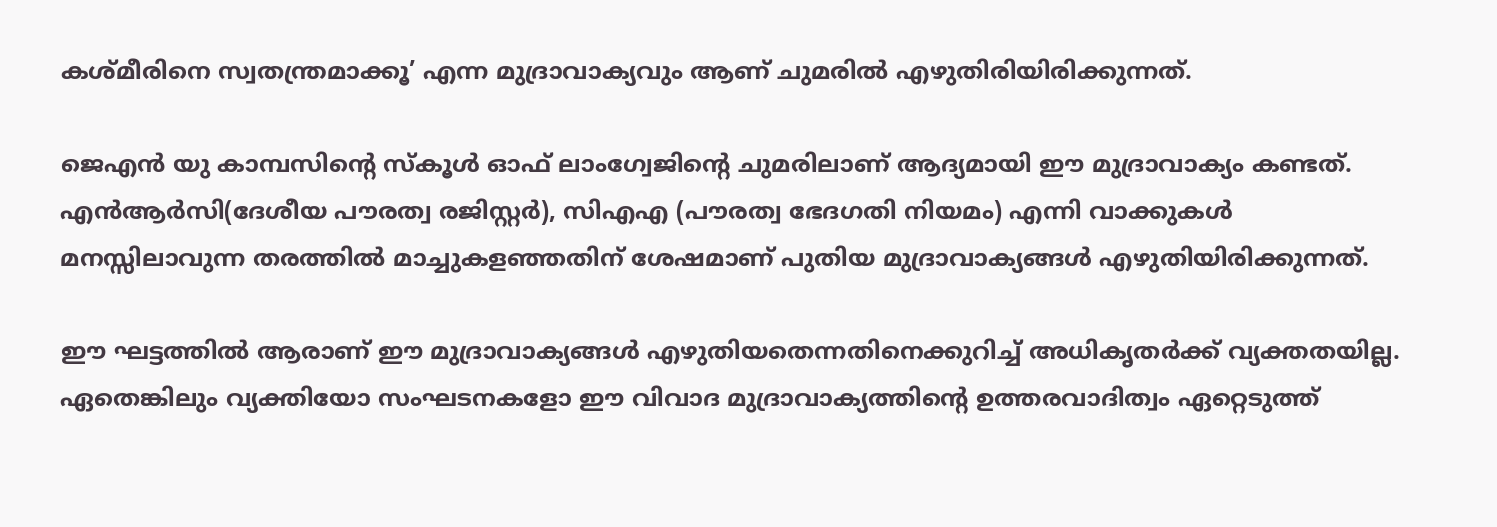കശ്മീരിനെ സ്വതന്ത്രമാക്കൂ’ എന്ന മുദ്രാവാക്യവും ആണ് ചുമരില്‍ എഴുതിരിയിരിക്കുന്നത്.

ജെഎന്‍ യു കാമ്പസിന്റെ സ്കൂള്‍ ഓഫ് ലാംഗ്വേജിന്റെ ചുമരിലാണ് ആദ്യമായി ഈ മുദ്രാവാക്യം കണ്ടത്. എന്‍ആര്‍സി(ദേശീയ പൗരത്വ രജിസ്റ്റര്‍), സിഎഎ (പൗരത്വ ഭേദഗതി നിയമം) എന്നി വാക്കുകള്‍ മനസ്സിലാവുന്ന തരത്തില്‍ മാച്ചുകളഞ്ഞതിന് ശേഷമാണ് പുതിയ മുദ്രാവാക്യങ്ങള്‍ എഴുതിയിരിക്കുന്നത്.

ഈ ഘട്ടത്തില്‍ ആരാണ് ഈ മുദ്രാവാക്യങ്ങള്‍ എഴുതിയതെന്നതിനെക്കുറിച്ച് അധികൃതര്‍ക്ക് വ്യക്തതയില്ല. ഏതെങ്കിലും വ്യക്തിയോ സംഘടനകളോ ഈ വിവാദ മുദ്രാവാക്യത്തിന്റെ ഉത്തരവാദിത്വം ഏറ്റെടുത്ത്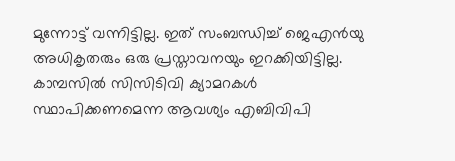മുന്നോട്ട് വന്നിട്ടില്ല. ഇത് സംബന്ധിച്ച് ജെഎന്‍യു അധികൃതരും ഒരു പ്രസ്താവനയും ഇറക്കിയിട്ടില്ല. കാമ്പസില്‍ സിസിടിവി ക്യാമറകള്‍ സ്ഥാപിക്കണമെന്ന ആവശ്യം എബിവിപി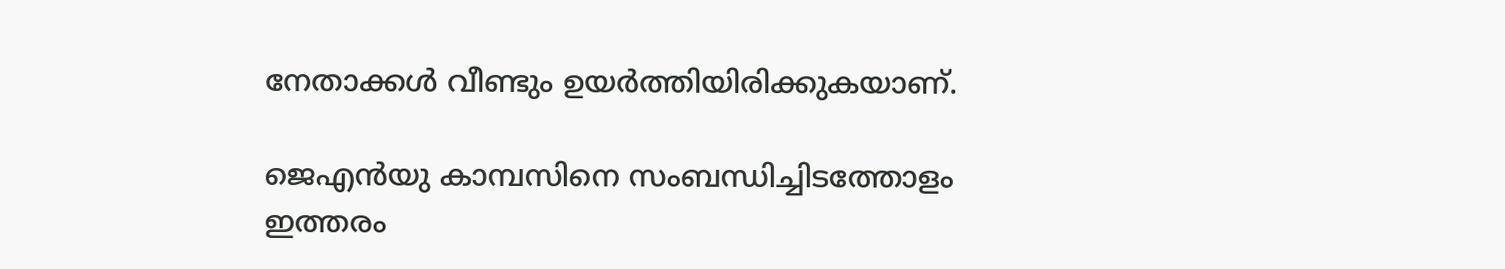നേതാക്കള്‍ വീണ്ടും ഉയര്‍ത്തിയിരിക്കുകയാണ്.

ജെഎന്‍യു കാമ്പസിനെ സംബന്ധിച്ചിടത്തോളം ഇത്തരം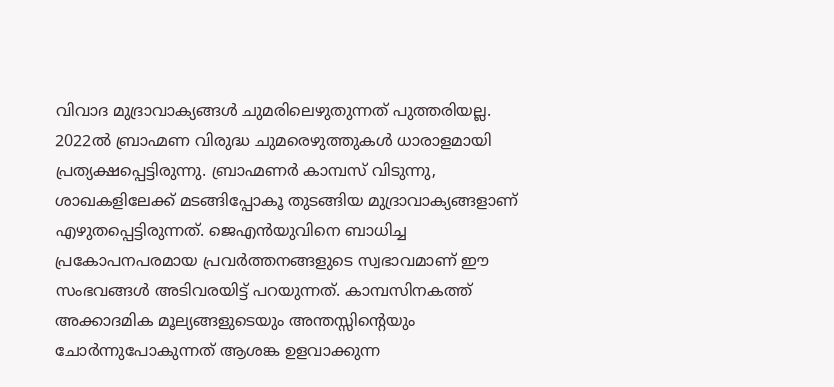വിവാദ മുദ്രാവാക്യങ്ങള്‍ ചുമരിലെഴുതുന്നത് പുത്തരിയല്ല. 2022ല്‍ ബ്രാഹ്മണ വിരുദ്ധ ചുമരെഴുത്തുകള്‍ ധാരാളമായി പ്രത്യക്ഷപ്പെട്ടിരുന്നു. ബ്രാഹ്മണര്‍ കാമ്പസ് വിടുന്നു, ശാഖകളിലേക്ക് മടങ്ങിപ്പോകൂ തുടങ്ങിയ മുദ്രാവാക്യങ്ങളാണ് എഴുതപ്പെട്ടിരുന്നത്. ജെഎന്‍യുവിനെ ബാധിച്ച പ്രകോപനപരമായ പ്രവര്‍ത്തനങ്ങളുടെ സ്വഭാവമാണ് ഈ സംഭവങ്ങള്‍ അടിവരയിട്ട് പറയുന്നത്. കാമ്പസിനകത്ത് അക്കാദമിക മൂല്യങ്ങളുടെയും അന്തസ്സിന്റെയും ചോര്‍ന്നുപോകുന്നത് ആശങ്ക ഉളവാക്കുന്ന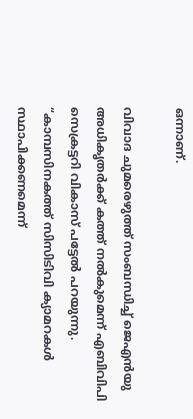ഒന്നാണ്.

വിവാദ ചുമരെഴുത്ത് സംബന്ധിച്ച് ജെഎന്‍യു അധികൃതര്‍ക്ക് കത്ത് നല്‍കുമെന്ന് എബിവിപി സെക്രട്ടറി വികാസ് പട്ടേല്‍ പറയുന്നു. “കാമ്പസിനകത്ത് സിസിടിവി ക്യാമറകള്‍ സ്ഥാപിക്കണമെന്ന്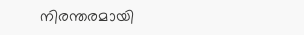നിരന്തരമായി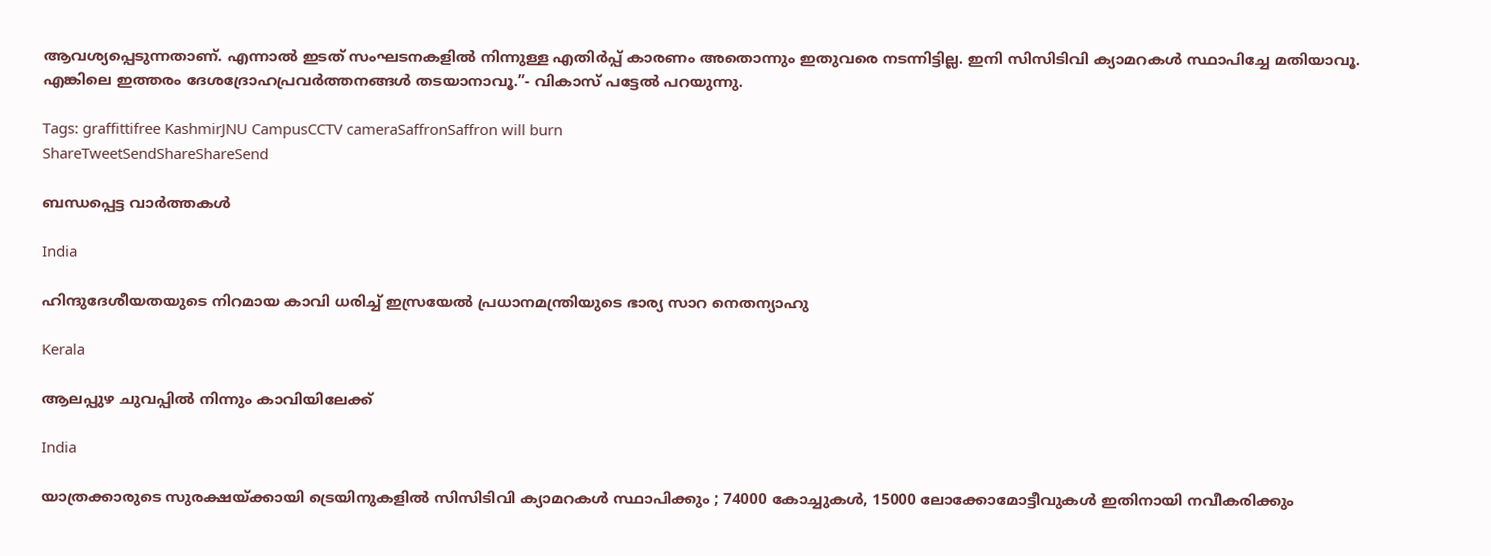ആവശ്യപ്പെടുന്നതാണ്. എന്നാല്‍ ഇടത് സംഘടനകളില്‍ നിന്നുള്ള എതിര്‍പ്പ് കാരണം അതൊന്നും ഇതുവരെ നടന്നിട്ടില്ല. ഇനി സിസിടിവി ക്യാമറകള്‍ സ്ഥാപിച്ചേ മതിയാവൂ. എങ്കിലെ ഇത്തരം ദേശദ്രോഹപ്രവര്‍ത്തനങ്ങള്‍ തടയാനാവൂ.”- വികാസ് പട്ടേല്‍ പറയുന്നു.

Tags: graffittifree KashmirJNU CampusCCTV cameraSaffronSaffron will burn
ShareTweetSendShareShareSend

ബന്ധപ്പെട്ട വാര്‍ത്തകള്‍

India

ഹിന്ദുദേശീയതയുടെ നിറമായ കാവി ധരിച്ച് ഇസ്രയേല്‍ പ്രധാനമന്ത്രിയുടെ ഭാര്യ സാറ നെതന്യാഹു

Kerala

ആലപ്പുഴ ചുവപ്പില്‍ നിന്നും കാവിയിലേക്ക്

India

യാത്രക്കാരുടെ സുരക്ഷയ്‌ക്കായി ട്രെയിനുകളിൽ സിസിടിവി ക്യാമറകൾ സ്ഥാപിക്കും ; 74000 കോച്ചുകൾ, 15000 ലോക്കോമോട്ടീവുകൾ ഇതിനായി നവീകരിക്കും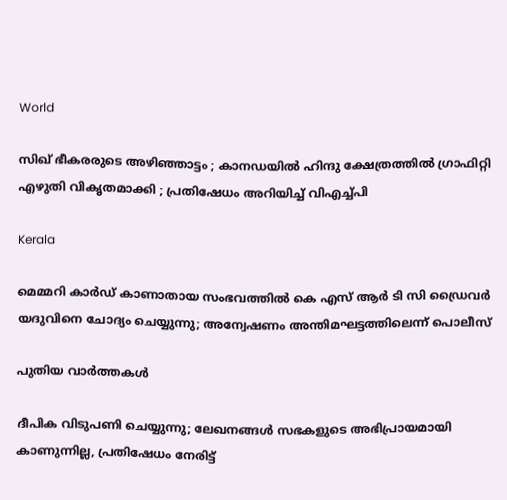World

സിഖ് ഭീകരരുടെ അഴിഞ്ഞാട്ടം ; കാനഡയിൽ ഹിന്ദു ക്ഷേത്രത്തിൽ ഗ്രാഫിറ്റി എഴുതി വികൃതമാക്കി ; പ്രതിഷേധം അറിയിച്ച് വിഎച്ച്പി

Kerala

മെമ്മറി കാര്‍ഡ് കാണാതായ സംഭവത്തില്‍ കെ എസ് ആര്‍ ടി സി ഡ്രൈവര്‍ യദുവിനെ ചോദ്യം ചെയ്യുന്നു; അന്വേഷണം അന്തിമഘട്ടത്തിലെന്ന് പൊലീസ്

പുതിയ വാര്‍ത്തകള്‍

ദീപിക വിടുപണി ചെയ്യുന്നു; ലേഖനങ്ങൾ സഭകളുടെ അഭിപ്രായമായി കാണുന്നില്ല, പ്രതിഷേധം നേരിട്ട്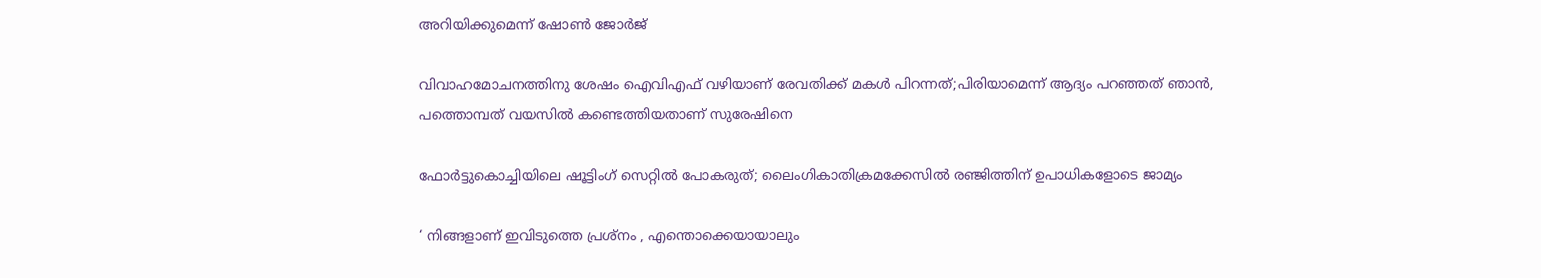അറിയിക്കുമെന്ന് ഷോൺ ജോർജ്

വിവാഹമോചനത്തിനു ശേഷം ഐവിഎഫ് വഴിയാണ് രേവതിക്ക് മകൾ പിറന്നത്;പിരിയാമെന്ന് ആദ്യം പറഞ്ഞത് ഞാൻ, പത്തൊമ്പത് വയസിൽ കണ്ടെത്തിയതാണ് സുരേഷിനെ

ഫോർട്ടുകൊച്ചിയിലെ ഷൂട്ടിംഗ് സെറ്റിൽ പോകരുത്; ലൈംഗികാതിക്രമക്കേസിൽ രഞ്ജിത്തിന് ഉപാധികളോടെ ജാമ്യം

‘ നിങ്ങളാണ് ഇവിടുത്തെ പ്രശ്നം , എന്തൊക്കെയായാലും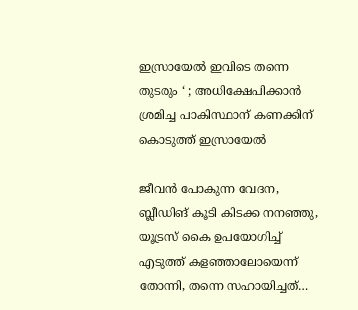ഇസ്രായേൽ ഇവിടെ തന്നെ തുടരും ‘ ; അധിക്ഷേപിക്കാൻ ശ്രമിച്ച പാകിസ്ഥാന് കണക്കിന് കൊടുത്ത് ഇസ്രായേൽ

ജീവൻ പോകുന്ന വേദന, ബ്ലീഡിങ് കൂടി കിടക്ക നനഞ്ഞു, യൂട്രസ് കൈ ഉപയോഗിച്ച് എടുത്ത് കളഞ്ഞാലോയെന്ന് തോന്നി, തന്നെ സഹായിച്ചത്…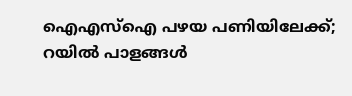ഐഎസ്‌ഐ പഴയ പണിയിലേക്ക്; റയിൽ പാളങ്ങൾ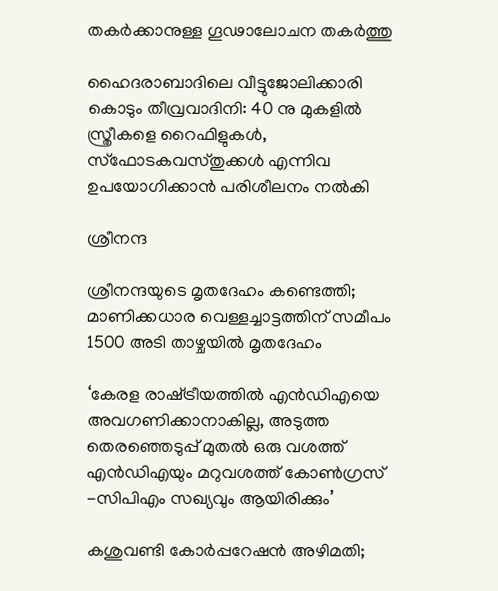തകർക്കാനുള്ള ഗൂഢാലോചന തകർത്തു

ഹൈദരാബാദിലെ വീട്ടുജോലിക്കാരി കൊടും തീവ്രവാദിനി: 40 നു മുകളിൽ സ്ത്രീകളെ റൈഫിളുകൾ, സ്ഫോടകവസ്തുക്കൾ എന്നിവ ഉപയോഗിക്കാൻ പരിശീലനം നൽകി

ശ്രീനന്ദ

ശ്രീനന്ദയുടെ മൃതദേഹം കണ്ടെത്തി; മാണിക്കധാര വെള്ളച്ചാട്ടത്തിന് സമീപം 1500 അടി താഴ്ചയിൽ മൃതദേഹം

‘കേരള രാഷ്‌ട്രീയത്തിൽ എൻഡിഎയെ അവഗണിക്കാനാകില്ല, അടുത്ത തെരഞ്ഞെടുപ്പ് മുതൽ ഒരു വശത്ത് എന്‍ഡിഎയും മറുവശത്ത് കോൺഗ്രസ് -സിപിഎം സഖ്യവും ആയിരിക്കും’

കശുവണ്ടി കോർപ്പറേഷൻ അഴിമതി;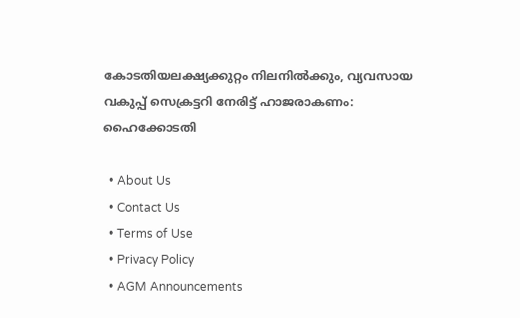കോടതിയലക്ഷ്യക്കുറ്റം നിലനിൽക്കും, വ്യവസായ വകുപ്പ് സെക്രട്ടറി നേരിട്ട് ഹാജരാകണം: ഹൈക്കോടതി

  • About Us
  • Contact Us
  • Terms of Use
  • Privacy Policy
  • AGM Announcements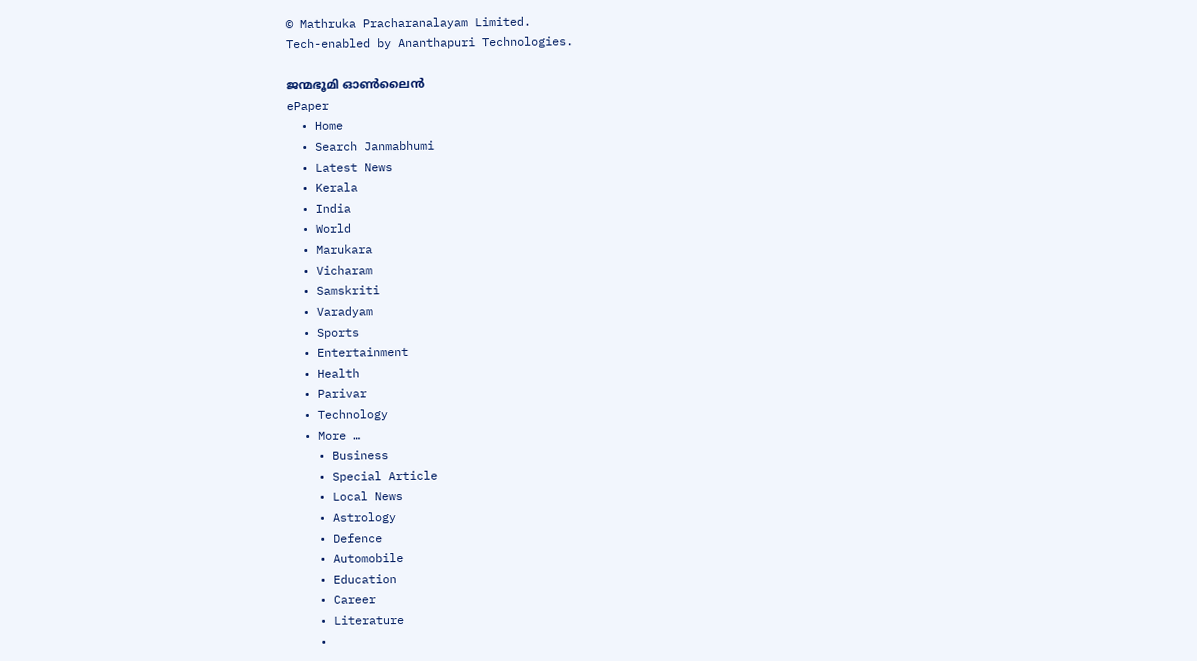© Mathruka Pracharanalayam Limited.
Tech-enabled by Ananthapuri Technologies.

ജന്മഭൂമി ഓണ്‍ലൈന്‍
ePaper
  • Home
  • Search Janmabhumi
  • Latest News
  • Kerala
  • India
  • World
  • Marukara
  • Vicharam
  • Samskriti
  • Varadyam
  • Sports
  • Entertainment
  • Health
  • Parivar
  • Technology
  • More …
    • Business
    • Special Article
    • Local News
    • Astrology
    • Defence
    • Automobile
    • Education
    • Career
    • Literature
    •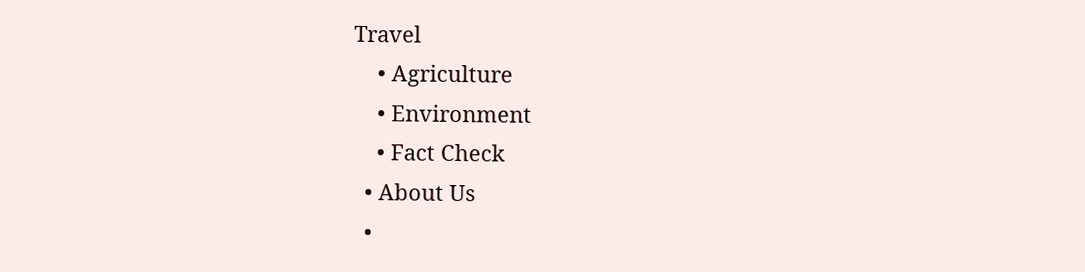Travel
    • Agriculture
    • Environment
    • Fact Check
  • About Us
  •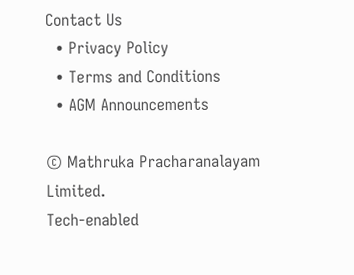Contact Us
  • Privacy Policy
  • Terms and Conditions
  • AGM Announcements

© Mathruka Pracharanalayam Limited.
Tech-enabled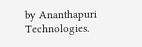by Ananthapuri Technologies.